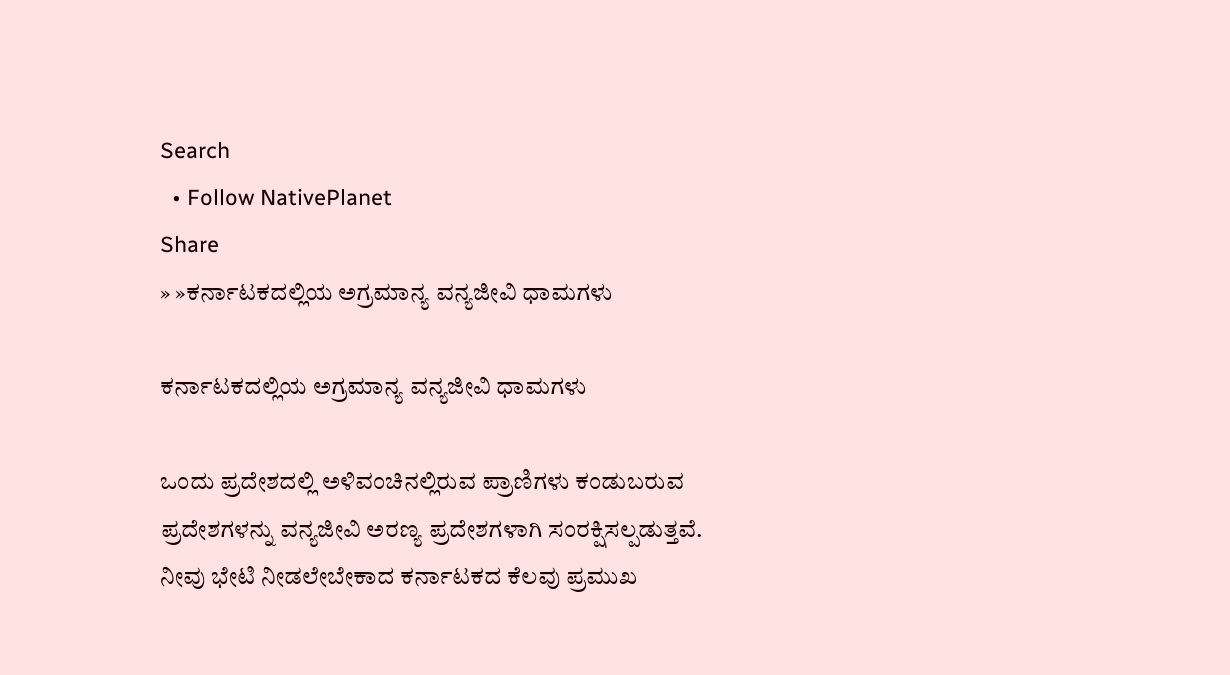Search
  • Follow NativePlanet
Share
» »ಕರ್ನಾಟಕದಲ್ಲಿಯ ಅಗ್ರಮಾನ್ಯ ವನ್ಯಜೀವಿ ಧಾಮಗಳು

ಕರ್ನಾಟಕದಲ್ಲಿಯ ಅಗ್ರಮಾನ್ಯ ವನ್ಯಜೀವಿ ಧಾಮಗಳು

ಒಂದು ಪ್ರದೇಶದಲ್ಲಿ ಅಳಿವಂಚಿನಲ್ಲಿರುವ ಪ್ರಾಣಿಗಳು ಕಂಡುಬರುವ ಪ್ರದೇಶಗಳನ್ನು ವನ್ಯಜೀವಿ ಅರಣ್ಯ ಪ್ರದೇಶಗಳಾಗಿ ಸಂರಕ್ಷಿಸಲ್ಪಡುತ್ತವೆ. ನೀವು ಭೇಟಿ ನೀಡಲೇಬೇಕಾದ ಕರ್ನಾಟಕದ ಕೆಲವು ಪ್ರಮುಖ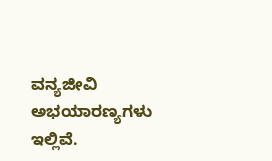ವನ್ಯಜೀವಿ ಅಭಯಾರಣ್ಯಗಳು ಇಲ್ಲಿವೆ.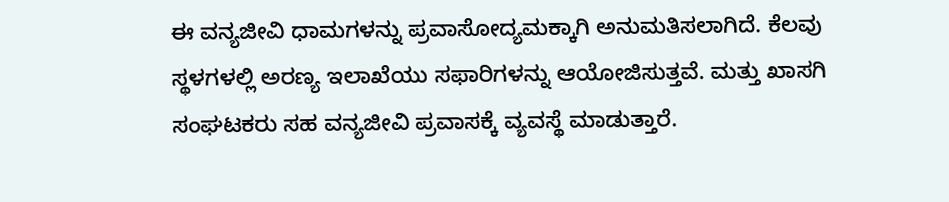ಈ ವನ್ಯಜೀವಿ ಧಾಮಗಳನ್ನು ಪ್ರವಾಸೋದ್ಯಮಕ್ಕಾಗಿ ಅನುಮತಿಸಲಾಗಿದೆ. ಕೆಲವು ಸ್ಥಳಗಳಲ್ಲಿ ಅರಣ್ಯ ಇಲಾಖೆಯು ಸಫಾರಿಗಳನ್ನು ಆಯೋಜಿಸುತ್ತವೆ. ಮತ್ತು ಖಾಸಗಿ ಸಂಘಟಕರು ಸಹ ವನ್ಯಜೀವಿ ಪ್ರವಾಸಕ್ಕೆ ವ್ಯವಸ್ಥೆ ಮಾಡುತ್ತಾರೆ.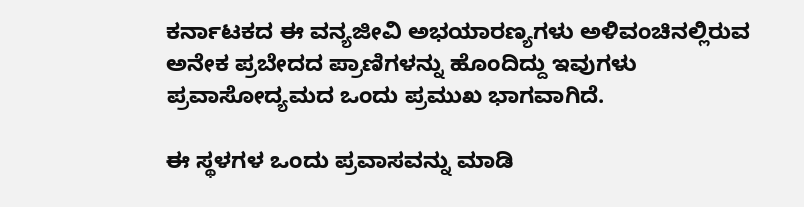ಕರ್ನಾಟಕದ ಈ ವನ್ಯಜೀವಿ ಅಭಯಾರಣ್ಯಗಳು ಅಳಿವಂಚಿನಲ್ಲಿರುವ ಅನೇಕ ಪ್ರಬೇದದ ಪ್ರಾಣಿಗಳನ್ನು ಹೊಂದಿದ್ದು ಇವುಗಳು ಪ್ರವಾಸೋದ್ಯಮದ ಒಂದು ಪ್ರಮುಖ ಭಾಗವಾಗಿದೆ.

ಈ ಸ್ಥಳಗಳ ಒಂದು ಪ್ರವಾಸವನ್ನು ಮಾಡಿ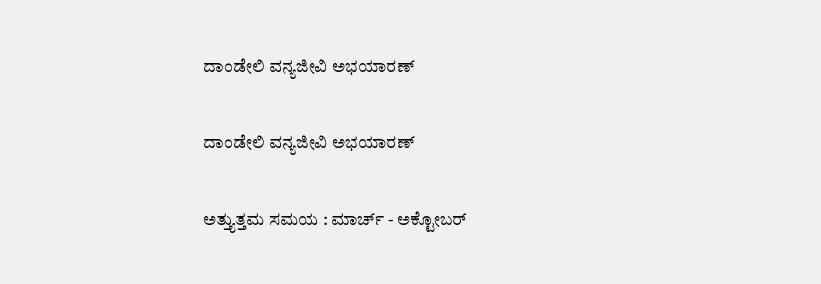ದಾಂಡೇಲಿ ವನ್ಯಜೀವಿ ಅಭಯಾರಣ್

ದಾಂಡೇಲಿ ವನ್ಯಜೀವಿ ಅಭಯಾರಣ್

ಅತ್ತ್ಯುತ್ತಮ ಸಮಯ : ಮಾರ್ಚ್ - ಅಕ್ಟೋಬರ್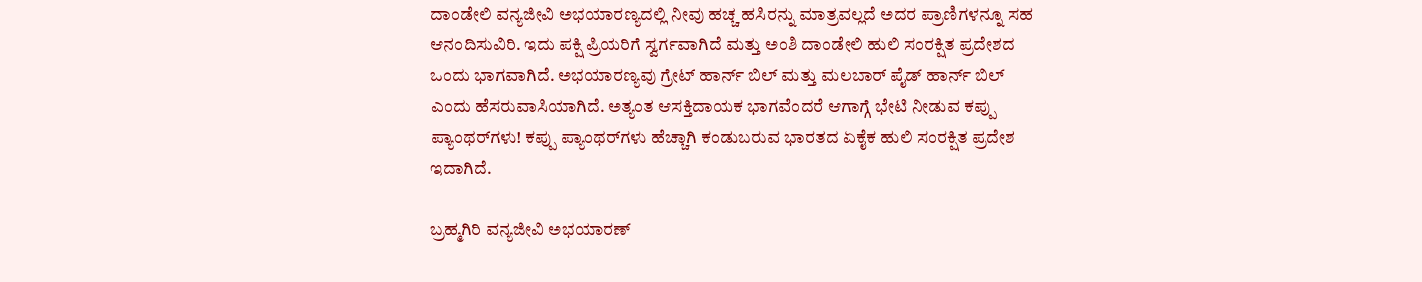ದಾಂಡೇಲಿ ವನ್ಯಜೀವಿ ಅಭಯಾರಣ್ಯದಲ್ಲಿ ನೀವು ಹಚ್ಚ ಹಸಿರನ್ನು ಮಾತ್ರವಲ್ಲದೆ ಅದರ ಪ್ರಾಣಿಗಳನ್ನೂ ಸಹ ಆನಂದಿಸುವಿರಿ. ಇದು ಪಕ್ಷಿ ಪ್ರಿಯರಿಗೆ ಸ್ವರ್ಗವಾಗಿದೆ ಮತ್ತು ಅಂಶಿ ದಾಂಡೇಲಿ ಹುಲಿ ಸಂರಕ್ಷಿತ ಪ್ರದೇಶದ ಒಂದು ಭಾಗವಾಗಿದೆ. ಅಭಯಾರಣ್ಯವು ಗ್ರೇಟ್ ಹಾರ್ನ್ ಬಿಲ್ ಮತ್ತು ಮಲಬಾರ್ ಪೈಡ್ ಹಾರ್ನ್ ಬಿಲ್ ಎಂದು ಹೆಸರುವಾಸಿಯಾಗಿದೆ. ಅತ್ಯಂತ ಆಸಕ್ತಿದಾಯಕ ಭಾಗವೆಂದರೆ ಆಗಾಗ್ಗೆ ಭೇಟಿ ನೀಡುವ ಕಪ್ಪು ಪ್ಯಾಂಥರ್‌ಗಳು! ಕಪ್ಪು ಪ್ಯಾಂಥರ್‌ಗಳು ಹೆಚ್ಚಾಗಿ ಕಂಡುಬರುವ ಭಾರತದ ಏಕೈಕ ಹುಲಿ ಸಂರಕ್ಷಿತ ಪ್ರದೇಶ ಇದಾಗಿದೆ.

ಬ್ರಹ್ಮಗಿರಿ ವನ್ಯಜೀವಿ ಅಭಯಾರಣ್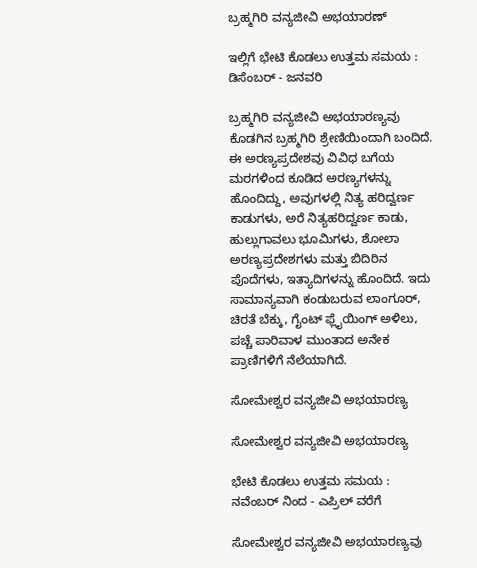ಬ್ರಹ್ಮಗಿರಿ ವನ್ಯಜೀವಿ ಅಭಯಾರಣ್

ಇಲ್ಲಿಗೆ ಭೇಟಿ ಕೊಡಲು ಉತ್ತಮ ಸಮಯ : ಡಿಸೆಂಬರ್ - ಜನವರಿ

ಬ್ರಹ್ಮಗಿರಿ ವನ್ಯಜೀವಿ ಅಭಯಾರಣ್ಯವು ಕೊಡಗಿನ ಬ್ರಹ್ಮಗಿರಿ ಶ್ರೇಣಿಯಿಂದಾಗಿ ಬಂದಿದೆ. ಈ ಅರಣ್ಯಪ್ರದೇಶವು ವಿವಿಧ ಬಗೆಯ ಮರಗಳಿಂದ ಕೂಡಿದ ಅರಣ್ಯಗಳನ್ನು ಹೊಂದಿದ್ದು, ಅವುಗಳಲ್ಲಿ ನಿತ್ಯ ಹರಿದ್ವರ್ಣ ಕಾಡುಗಳು, ಅರೆ ನಿತ್ಯಹರಿದ್ವರ್ಣ ಕಾಡು, ಹುಲ್ಲುಗಾವಲು ಭೂಮಿಗಳು, ಶೋಲಾ ಅರಣ್ಯಪ್ರದೇಶಗಳು ಮತ್ತು ಬಿದಿರಿನ ಪೊದೆಗಳು, ಇತ್ಯಾದಿಗಳನ್ನು ಹೊಂದಿದೆ. ಇದು ಸಾಮಾನ್ಯವಾಗಿ ಕಂಡುಬರುವ ಲಾಂಗೂರ್, ಚಿರತೆ ಬೆಕ್ಕು, ಗೈಂಟ್ ಫ್ಲೈಯಿಂಗ್ ಅಳಿಲು, ಪಚ್ಚೆ ಪಾರಿವಾಳ ಮುಂತಾದ ಅನೇಕ ಪ್ರಾಣಿಗಳಿಗೆ ನೆಲೆಯಾಗಿದೆ.

ಸೋಮೇಶ್ವರ ವನ್ಯಜೀವಿ ಅಭಯಾರಣ್ಯ

ಸೋಮೇಶ್ವರ ವನ್ಯಜೀವಿ ಅಭಯಾರಣ್ಯ

ಭೇಟಿ ಕೊಡಲು ಉತ್ತಮ ಸಮಯ : ನವೆಂಬರ್ ನಿಂದ - ಎಪ್ರಿಲ್ ವರೆಗೆ

ಸೋಮೇಶ್ವರ ವನ್ಯಜೀವಿ ಅಭಯಾರಣ್ಯವು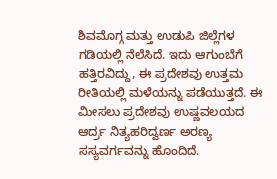ಶಿವಮೊಗ್ಗ ಮತ್ತು ಉಡುಪಿ ಜಿಲ್ಲೆಗಳ ಗಡಿಯಲ್ಲಿ ನೆಲೆಸಿದೆ. ಇದು ಆಗುಂಬೆಗೆ ಹತ್ತಿರವಿದ್ದು, ಈ ಪ್ರದೇಶವು ಉತ್ತಮ ರೀತಿಯಲ್ಲಿ ಮಳೆಯನ್ನು ಪಡೆಯುತ್ತದೆ. ಈ ಮೀಸಲು ಪ್ರದೇಶವು ಉಷ್ಣವಲಯದ ಆರ್ದ್ರ ನಿತ್ಯಹರಿದ್ವರ್ಣ ಅರಣ್ಯ ಸಸ್ಯವರ್ಗವನ್ನು ಹೊಂದಿದೆ.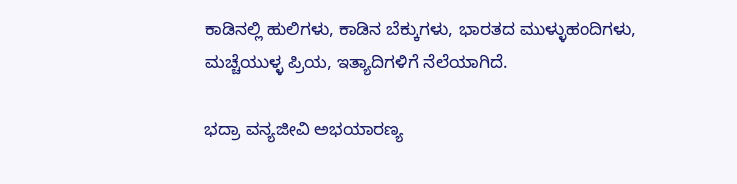ಕಾಡಿನಲ್ಲಿ ಹುಲಿಗಳು, ಕಾಡಿನ ಬೆಕ್ಕುಗಳು, ಭಾರತದ ಮುಳ್ಳುಹಂದಿಗಳು, ಮಚ್ಚೆಯುಳ್ಳ ಪ್ರಿಯ, ಇತ್ಯಾದಿಗಳಿಗೆ ನೆಲೆಯಾಗಿದೆ.

ಭದ್ರಾ ವನ್ಯಜೀವಿ ಅಭಯಾರಣ್ಯ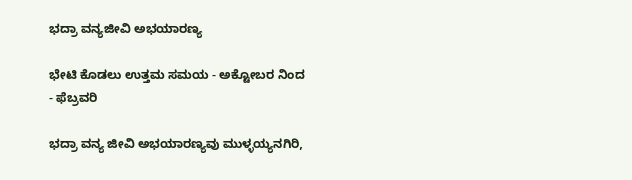ಭದ್ರಾ ವನ್ಯಜೀವಿ ಅಭಯಾರಣ್ಯ

ಭೇಟಿ ಕೊಡಲು ಉತ್ತಮ ಸಮಯ - ಅಕ್ಟೋಬರ ನಿಂದ - ಫೆಬ್ರವರಿ

ಭದ್ರಾ ವನ್ಯ ಜೀವಿ ಅಭಯಾರಣ್ಯವು ಮುಳ್ಳಯ್ಯನಗಿರಿ,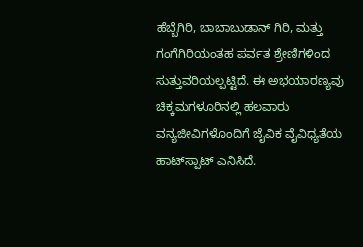ಹೆಬ್ಬೆಗಿರಿ, ಬಾಬಾಬುಡಾನ್ ಗಿರಿ, ಮತ್ತು ಗಂಗೆಗಿರಿಯಂತಹ ಪರ್ವತ ಶ್ರೇಣಿಗಳಿಂದ ಸುತ್ತುವರಿಯಲ್ಪಟ್ಟಿದೆ. ಈ ಅಭಯಾರಣ್ಯವು ಚಿಕ್ಕಮಗಳೂರಿನಲ್ಲಿ ಹಲವಾರು ವನ್ಯಜೀವಿಗಳೊಂದಿಗೆ ಜೈವಿಕ ವೈವಿಧ್ಯತೆಯ ಹಾಟ್‌ಸ್ಪಾಟ್ ಎನಿಸಿದೆ.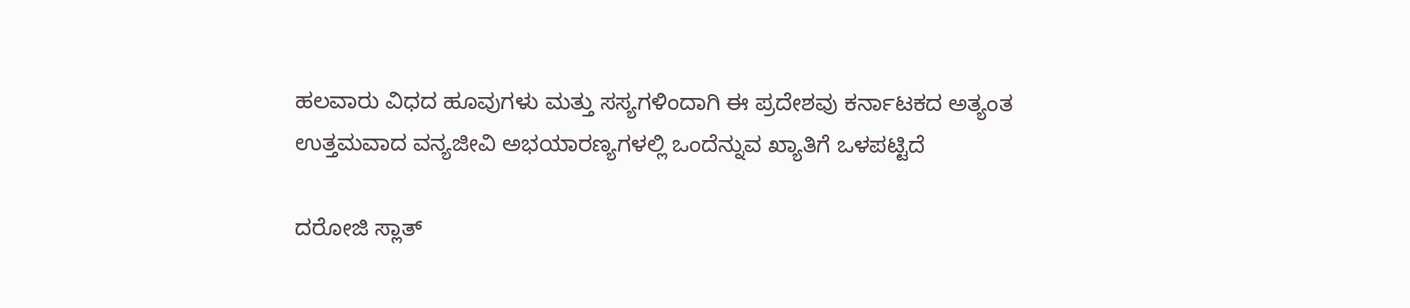ಹಲವಾರು ವಿಧದ ಹೂವುಗಳು ಮತ್ತು ಸಸ್ಯಗಳಿಂದಾಗಿ ಈ ಪ್ರದೇಶವು ಕರ್ನಾಟಕದ ಅತ್ಯಂತ ಉತ್ತಮವಾದ ವನ್ಯಜೀವಿ ಅಭಯಾರಣ್ಯಗಳಲ್ಲಿ ಒಂದೆನ್ನುವ ಖ್ಯಾತಿಗೆ ಒಳಪಟ್ಟಿದೆ

ದರೋಜಿ ಸ್ಲಾತ್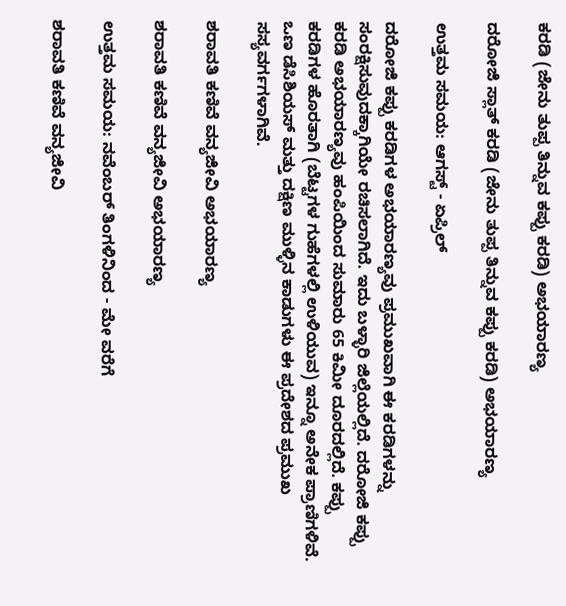ಕರಡಿ (ಜೇನು ತುಪ್ಪ ತಿನ್ನುವ ಕಪ್ಪು ಕರಡಿ) ಅಭಯಾರಣ್ಯ

ದರೋಜಿ ಸ್ಲಾತ್ ಕರಡಿ (ಜೇನು ತುಪ್ಪ ತಿನ್ನುವ ಕಪ್ಪು ಕರಡಿ) ಅಭಯಾರಣ್ಯ

ಉತ್ತಮ ಸಮಯ: ಆಗಸ್ಟ್ - ಏಪ್ರಿಲ್

ದರೋಜಿ ಕಪ್ಪು ಕರಡಿಗಳ ಅಭಯಾರಣ್ಯವು ಪ್ರಮುಖವಾಗಿ ಈ ಕರಡಿಗಳನ್ನು ಸಂರಕ್ಷಿಸುವುದಕ್ಕಾಗಿಯೇ ರಚಿಸಲಾಗಿದೆ. ಇದು ಬಳ್ಳಾರಿ ಜಿಲ್ಲೆಯಲ್ಲಿದೆ. ದರೋಜಿ ಕಪ್ಪು ಕರಡಿ ಅಭಯಾರಣ್ಯವು ಹಂಪಿಯಿಂದ ಸುಮಾರು 65 ಕಿಮೀ ದೂರದಲ್ಲಿದೆ. ಕಪ್ಪು ಕರಡಿಗಳ ಹೊರತಾಗಿ (ಬೆಟ್ಟಗಳ ಗುಹೆಗಳಲ್ಲಿ ಉಳಿಯುವ) ಇನ್ನೂ ಅನೇಕ ಪ್ರಾಣಿಗಳಿವೆ. ಒಣ ಡೆಸಿಶಿಯಸ್ ಮತ್ತು ದಕ್ಷಿಣ ಮುಳ್ಳಿನ ಕಾಡುಗಳು ಈ ಪ್ರದೇಶದ ಪ್ರಮುಖ ಸಸ್ಯವರ್ಗಗಳಾಗಿವೆ.

ಶರಾವತಿ ಕಣಿವೆ ವನ್ಯಜೀವಿ ಅಭಯಾರಣ್ಯ

ಶರಾವತಿ ಕಣಿವೆ ವನ್ಯಜೀವಿ ಅಭಯಾರಣ್ಯ

ಉತ್ತಮ ಸಮಯ: ನವೆಂಬರ್ ತಿಂಗಳಿನಿಂದ - ಮೇ ವರೆಗೆ

ಶರಾವತಿ ಕಣಿವೆ ವನ್ಯಜೀವಿ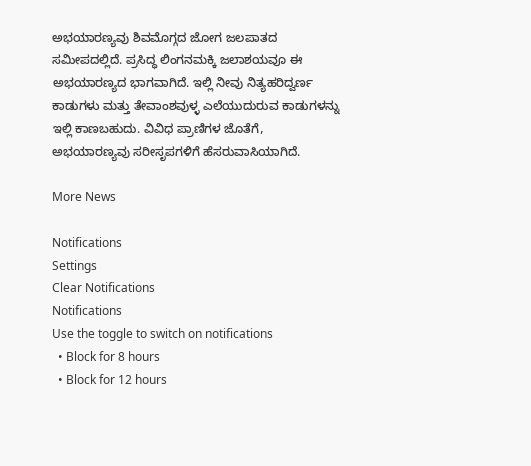ಅಭಯಾರಣ್ಯವು ಶಿವಮೊಗ್ಗದ ಜೋಗ ಜಲಪಾತದ ಸಮೀಪದಲ್ಲಿದೆ. ಪ್ರಸಿದ್ಧ ಲಿಂಗನಮಕ್ಕಿ ಜಲಾಶಯವೂ ಈ ಅಭಯಾರಣ್ಯದ ಭಾಗವಾಗಿದೆ. ಇಲ್ಲಿ ನೀವು ನಿತ್ಯಹರಿದ್ವರ್ಣ ಕಾಡುಗಳು ಮತ್ತು ತೇವಾಂಶವುಳ್ಳ ಎಲೆಯುದುರುವ ಕಾಡುಗಳನ್ನು ಇಲ್ಲಿ ಕಾಣಬಹುದು. ವಿವಿಧ ಪ್ರಾಣಿಗಳ ಜೊತೆಗೆ, ಅಭಯಾರಣ್ಯವು ಸರೀಸೃಪಗಳಿಗೆ ಹೆಸರುವಾಸಿಯಾಗಿದೆ.

More News

Notifications
Settings
Clear Notifications
Notifications
Use the toggle to switch on notifications
  • Block for 8 hours
  • Block for 12 hours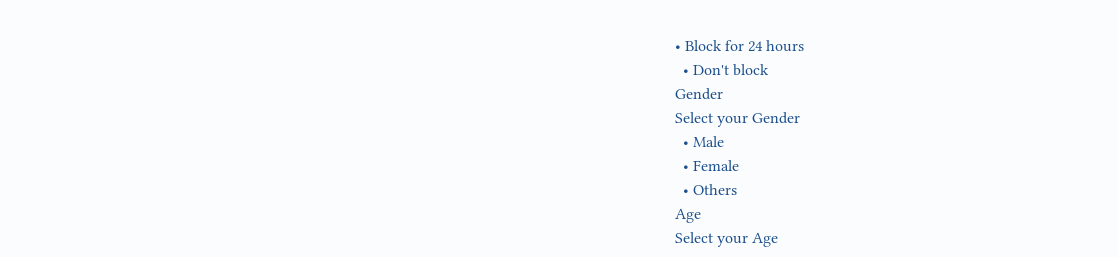• Block for 24 hours
  • Don't block
Gender
Select your Gender
  • Male
  • Female
  • Others
Age
Select your Age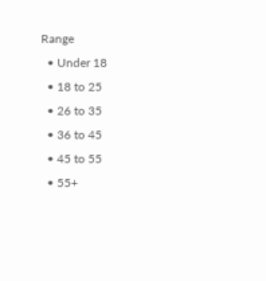Range
  • Under 18
  • 18 to 25
  • 26 to 35
  • 36 to 45
  • 45 to 55
  • 55+